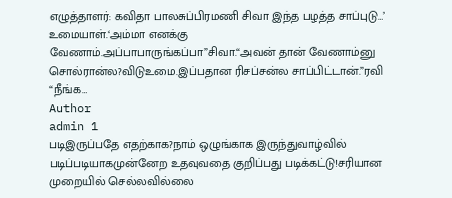எழுத்தாளர்: கவிதா பாலசுப்பிரமணி சிவா இந்த பழத்த சாப்புடு…’ உமையாள்.‘அம்மா எனக்கு வேணாம்.அப்பாபாருங்கப்பா”சிவா.“அவன் தான் வேணாம்னு சொல்ரான்ல?விடுஉமை.இப்பதான ரிசப்சன்ல சாப்பிட்டான்.”ரவி “நீங்க…
Author
admin 1
படிஇருப்பதே எதற்காக?நாம் ஒழுங்காக இருந்துவாழ்வில் படிப்படியாகமுன்னேற உதவுவதை குறிப்பது படிக்கட்டு!சரியான முறையில் செல்லவில்லை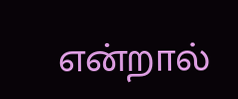என்றால்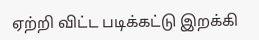ஏற்றி விட்ட படிக்கட்டு இறக்கி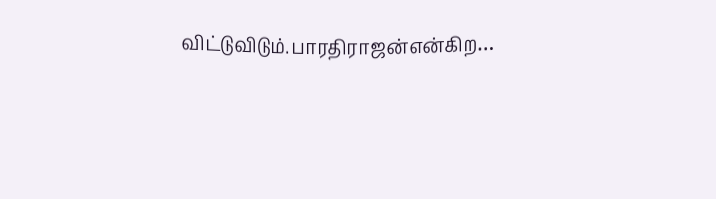விட்டுவிடும்.பாரதிராஜன்என்கிற…